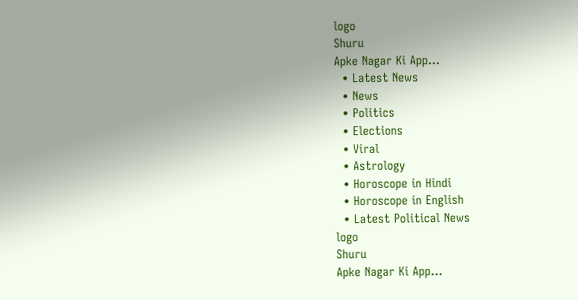logo
Shuru
Apke Nagar Ki App…
  • Latest News
  • News
  • Politics
  • Elections
  • Viral
  • Astrology
  • Horoscope in Hindi
  • Horoscope in English
  • Latest Political News
logo
Shuru
Apke Nagar Ki App…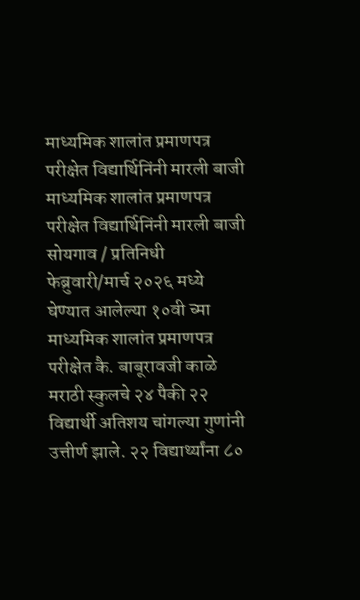माध्यमिक शालांत प्रमाणपत्र परीक्षेत विद्यार्थिनिंनी मारली बाजी माध्यमिक शालांत प्रमाणपत्र परीक्षेत विद्यार्थिनिंनी मारली बाजी सोयगाव / प्रतिनिधी फेब्रुवारी/मार्च २०२६ मध्ये घेण्यात आलेल्या १०वी च्मा माध्यमिक शालांत प्रमाणपत्र परीक्षेत कै. बाबूरावजी काळे मराठी स्कुलचे २४ पैकी २२ विद्यार्थी अतिशय चांगल्या गुणांनी उत्तीर्ण झाले. २२ विद्यार्थ्यांना ८०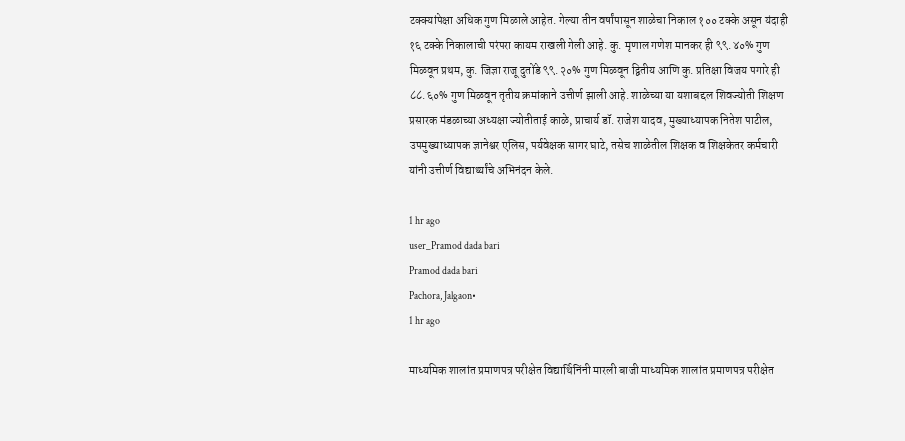टक्क्यांपेक्षा अधिक गुण मिळाले आहेत. गेल्या तीन वर्षांपासून शाळेचा निकाल १०० टक्के असून यंदाही १६ टक्के निकालाची परंपरा कायम राखली गेली आहे. कु. मृणाल गणेश मानकर ही ९९.४०% गुण मिळवून प्रथम, कु. जिज्ञा राजू दुतोंडे ९९.२०% गुण मिळवून द्वितीय आणि कु. प्रतिक्षा विजय पगारे ही ८८.६०% गुण मिळवून तृतीय क्रमांकाने उत्तीर्ण झाली आहे. शाळेच्या या यशाबद्दल शिवज्योती शिक्षण प्रसारक मंडळाच्या अध्यक्षा ज्योतीताई काळे, प्राचार्य डॉ. राजेश यादव, मुख्याध्यापक नितेश पाटील, उपमुख्याध्यापक ज्ञानेश्वर एलिस, पर्यवेक्षक सागर घाटे, तसेच शाळेतील शिक्षक व शिक्षकेतर कर्मचारी यांनी उत्तीर्ण विद्यार्थ्यांचे अभिनंदन केले.

1 hr ago
user_Pramod dada bari
Pramod dada bari
Pachora, Jalgaon•
1 hr ago

माध्यमिक शालांत प्रमाणपत्र परीक्षेत विद्यार्थिनिंनी मारली बाजी माध्यमिक शालांत प्रमाणपत्र परीक्षेत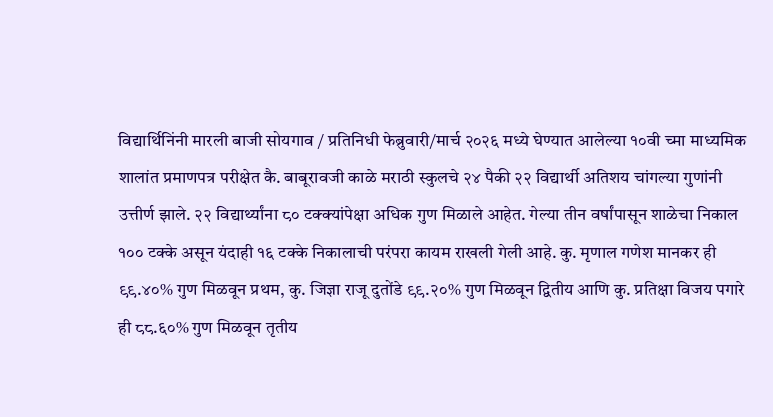विद्यार्थिनिंनी मारली बाजी सोयगाव / प्रतिनिधी फेब्रुवारी/मार्च २०२६ मध्ये घेण्यात आलेल्या १०वी च्मा माध्यमिक शालांत प्रमाणपत्र परीक्षेत कै. बाबूरावजी काळे मराठी स्कुलचे २४ पैकी २२ विद्यार्थी अतिशय चांगल्या गुणांनी उत्तीर्ण झाले. २२ विद्यार्थ्यांना ८० टक्क्यांपेक्षा अधिक गुण मिळाले आहेत. गेल्या तीन वर्षांपासून शाळेचा निकाल १०० टक्के असून यंदाही १६ टक्के निकालाची परंपरा कायम राखली गेली आहे. कु. मृणाल गणेश मानकर ही ९९.४०% गुण मिळवून प्रथम, कु. जिज्ञा राजू दुतोंडे ९९.२०% गुण मिळवून द्वितीय आणि कु. प्रतिक्षा विजय पगारे ही ८८.६०% गुण मिळवून तृतीय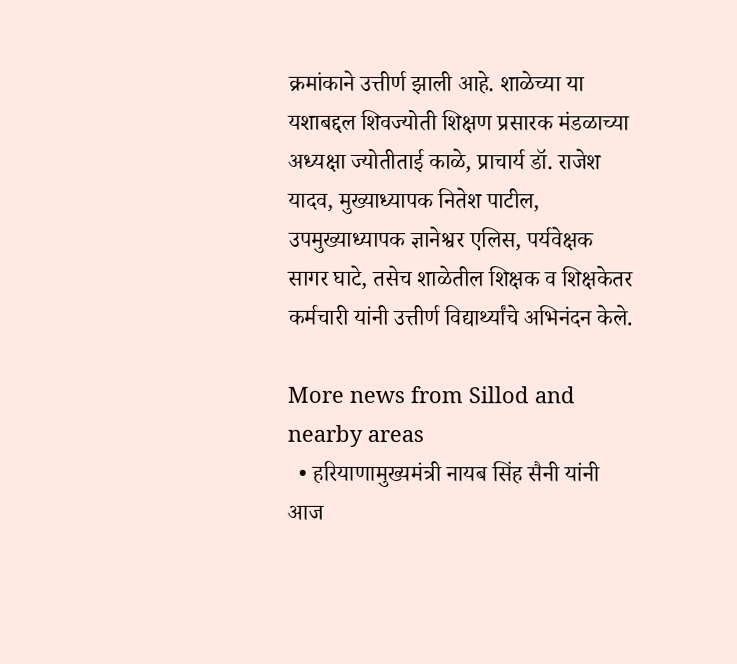क्रमांकाने उत्तीर्ण झाली आहे. शाळेच्या या यशाबद्दल शिवज्योती शिक्षण प्रसारक मंडळाच्या अध्यक्षा ज्योतीताई काळे, प्राचार्य डॉ. राजेश यादव, मुख्याध्यापक नितेश पाटील, उपमुख्याध्यापक ज्ञानेश्वर एलिस, पर्यवेक्षक सागर घाटे, तसेच शाळेतील शिक्षक व शिक्षकेतर कर्मचारी यांनी उत्तीर्ण विद्यार्थ्यांचे अभिनंदन केले.

More news from Sillod and nearby areas
  • हरियाणामुख्यमंत्री नायब सिंह सैनी यांनी आज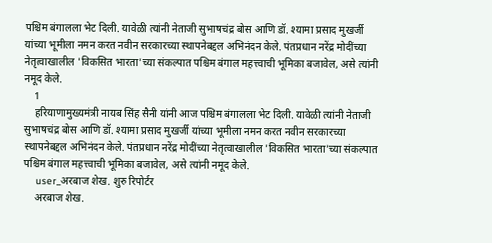पश्चिम बंगालला भेट दिली. यावेळी त्यांनी नेताजी सुभाषचंद्र बोस आणि डॉ. श्यामा प्रसाद मुखर्जी यांच्या भूमीला नमन करत नवीन सरकारच्या स्थापनेबद्दल अभिनंदन केले. पंतप्रधान नरेंद्र मोदींच्या नेतृत्वाखालील 'विकसित भारता'च्या संकल्पात पश्चिम बंगाल महत्त्वाची भूमिका बजावेल, असे त्यांनी नमूद केले.
    1
    हरियाणामुख्यमंत्री नायब सिंह सैनी यांनी आज पश्चिम बंगालला भेट दिली. यावेळी त्यांनी नेताजी सुभाषचंद्र बोस आणि डॉ. श्यामा प्रसाद मुखर्जी यांच्या भूमीला नमन करत नवीन सरकारच्या स्थापनेबद्दल अभिनंदन केले. पंतप्रधान नरेंद्र मोदींच्या नेतृत्वाखालील 'विकसित भारता'च्या संकल्पात पश्चिम बंगाल महत्त्वाची भूमिका बजावेल, असे त्यांनी नमूद केले.
    user_अरबाज शेख. शुरु रिपोर्टर
    अरबाज शेख.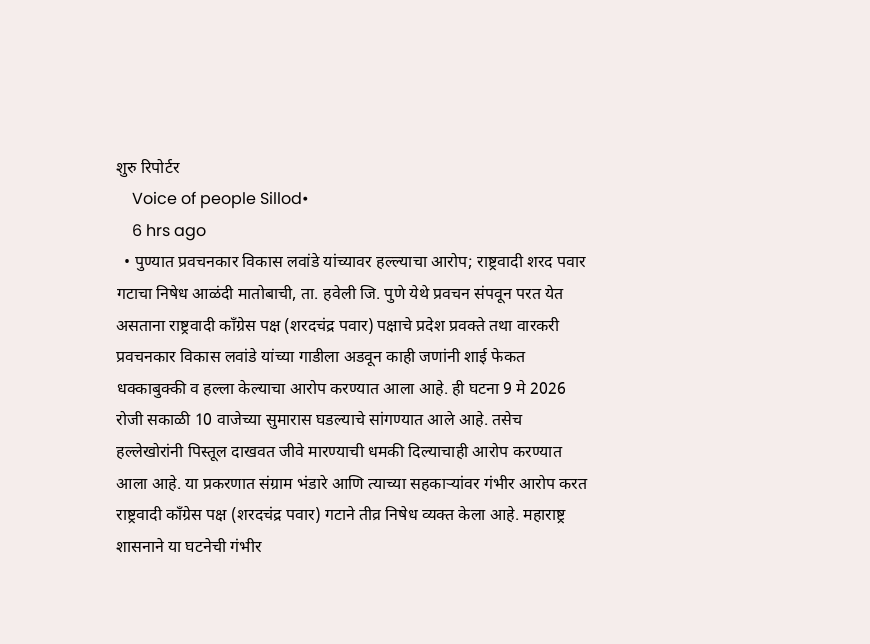शुरु रिपोर्टर
    Voice of people Sillod•
    6 hrs ago
  • पुण्यात प्रवचनकार विकास लवांडे यांच्यावर हल्ल्याचा आरोप; राष्ट्रवादी शरद पवार गटाचा निषेध आळंदी मातोबाची, ता. हवेली जि. पुणे येथे प्रवचन संपवून परत येत असताना राष्ट्रवादी काँग्रेस पक्ष (शरदचंद्र पवार) पक्षाचे प्रदेश प्रवक्ते तथा वारकरी प्रवचनकार विकास लवांडे यांच्या गाडीला अडवून काही जणांनी शाई फेकत धक्काबुक्की व हल्ला केल्याचा आरोप करण्यात आला आहे. ही घटना 9 मे 2026 रोजी सकाळी 10 वाजेच्या सुमारास घडल्याचे सांगण्यात आले आहे. तसेच हल्लेखोरांनी पिस्तूल दाखवत जीवे मारण्याची धमकी दिल्याचाही आरोप करण्यात आला आहे. या प्रकरणात संग्राम भंडारे आणि त्याच्या सहकाऱ्यांवर गंभीर आरोप करत राष्ट्रवादी काँग्रेस पक्ष (शरदचंद्र पवार) गटाने तीव्र निषेध व्यक्त केला आहे. महाराष्ट्र शासनाने या घटनेची गंभीर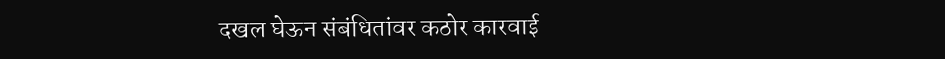दखल घेऊन संबंधितांवर कठोर कारवाई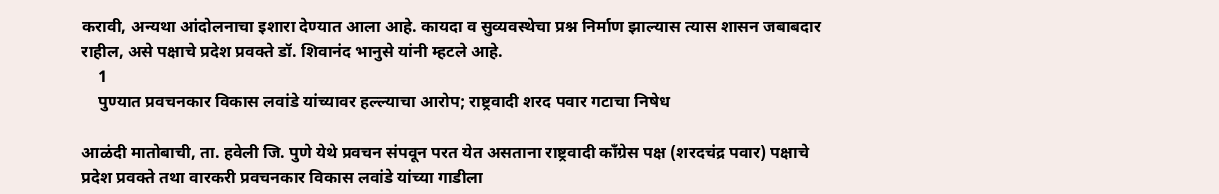करावी, अन्यथा आंदोलनाचा इशारा देण्यात आला आहे. कायदा व सुव्यवस्थेचा प्रश्न निर्माण झाल्यास त्यास शासन जबाबदार राहील, असे पक्षाचे प्रदेश प्रवक्ते डॉ. शिवानंद भानुसे यांनी म्हटले आहे.
    1
    पुण्यात प्रवचनकार विकास लवांडे यांच्यावर हल्ल्याचा आरोप; राष्ट्रवादी शरद पवार गटाचा निषेध

आळंदी मातोबाची, ता. हवेली जि. पुणे येथे प्रवचन संपवून परत येत असताना राष्ट्रवादी काँग्रेस पक्ष (शरदचंद्र पवार) पक्षाचे प्रदेश प्रवक्ते तथा वारकरी प्रवचनकार विकास लवांडे यांच्या गाडीला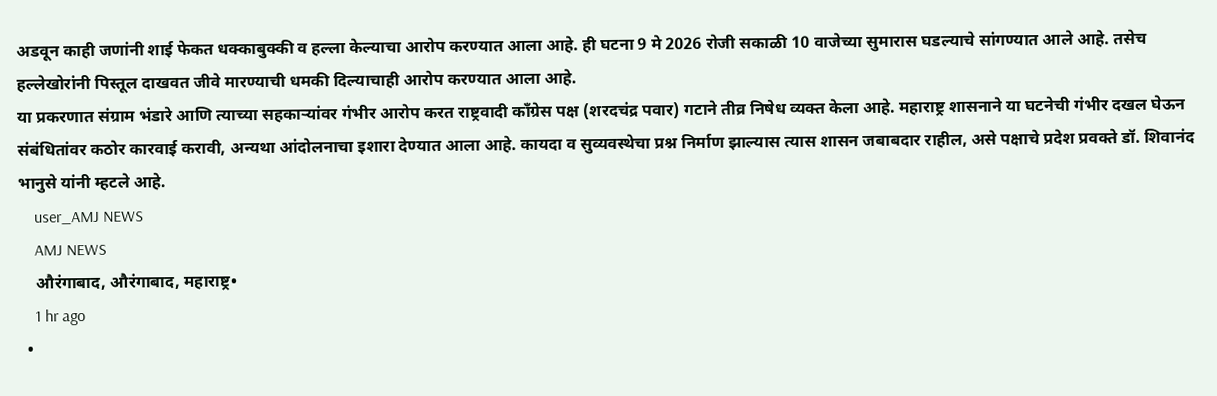अडवून काही जणांनी शाई फेकत धक्काबुक्की व हल्ला केल्याचा आरोप करण्यात आला आहे. ही घटना 9 मे 2026 रोजी सकाळी 10 वाजेच्या सुमारास घडल्याचे सांगण्यात आले आहे. तसेच हल्लेखोरांनी पिस्तूल दाखवत जीवे मारण्याची धमकी दिल्याचाही आरोप करण्यात आला आहे.
या प्रकरणात संग्राम भंडारे आणि त्याच्या सहकाऱ्यांवर गंभीर आरोप करत राष्ट्रवादी काँग्रेस पक्ष (शरदचंद्र पवार) गटाने तीव्र निषेध व्यक्त केला आहे. महाराष्ट्र शासनाने या घटनेची गंभीर दखल घेऊन संबंधितांवर कठोर कारवाई करावी, अन्यथा आंदोलनाचा इशारा देण्यात आला आहे. कायदा व सुव्यवस्थेचा प्रश्न निर्माण झाल्यास त्यास शासन जबाबदार राहील, असे पक्षाचे प्रदेश प्रवक्ते डॉ. शिवानंद भानुसे यांनी म्हटले आहे.
    user_AMJ NEWS
    AMJ NEWS
    औरंगाबाद, औरंगाबाद, महाराष्ट्र•
    1 hr ago
  •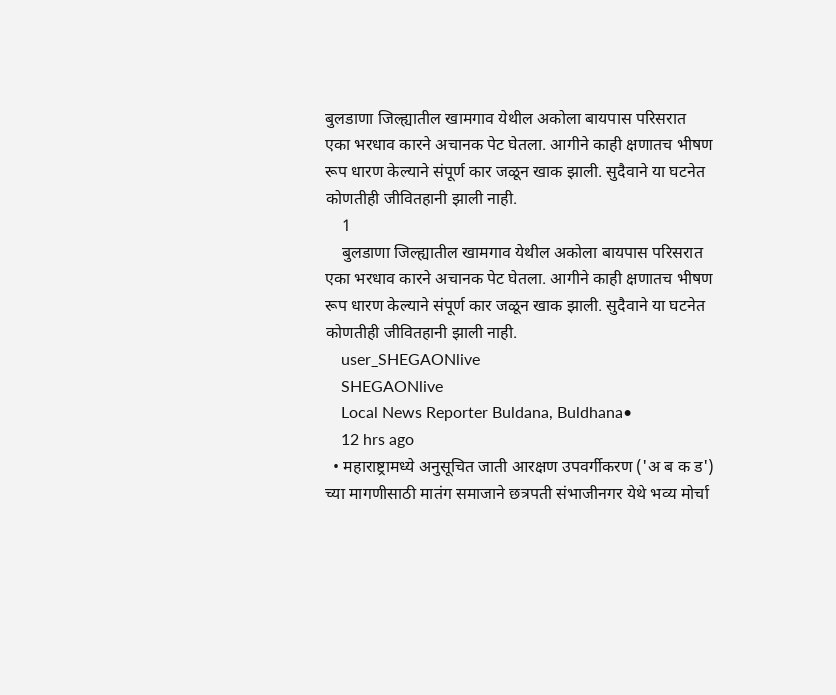बुलडाणा जिल्ह्यातील खामगाव येथील अकोला बायपास परिसरात एका भरधाव कारने अचानक पेट घेतला. आगीने काही क्षणातच भीषण रूप धारण केल्याने संपूर्ण कार जळून खाक झाली. सुदैवाने या घटनेत कोणतीही जीवितहानी झाली नाही.
    1
    बुलडाणा जिल्ह्यातील खामगाव येथील अकोला बायपास परिसरात एका भरधाव कारने अचानक पेट घेतला. आगीने काही क्षणातच भीषण रूप धारण केल्याने संपूर्ण कार जळून खाक झाली. सुदैवाने या घटनेत कोणतीही जीवितहानी झाली नाही.
    user_SHEGAONlive
    SHEGAONlive
    Local News Reporter Buldana, Buldhana•
    12 hrs ago
  • महाराष्ट्रामध्ये अनुसूचित जाती आरक्षण उपवर्गीकरण ('अ ब क ड') च्या मागणीसाठी मातंग समाजाने छत्रपती संभाजीनगर येथे भव्य मोर्चा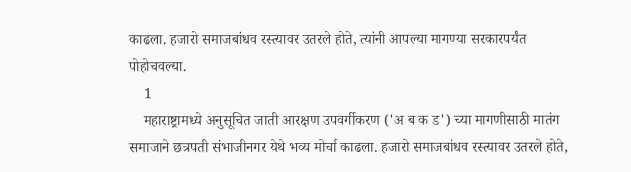काढला. हजारो समाजबांधव रस्त्यावर उतरले होते, त्यांनी आपल्या मागण्या सरकारपर्यंत पोहोचवल्या.
    1
    महाराष्ट्रामध्ये अनुसूचित जाती आरक्षण उपवर्गीकरण ('अ ब क ड') च्या मागणीसाठी मातंग समाजाने छत्रपती संभाजीनगर येथे भव्य मोर्चा काढला. हजारो समाजबांधव रस्त्यावर उतरले होते,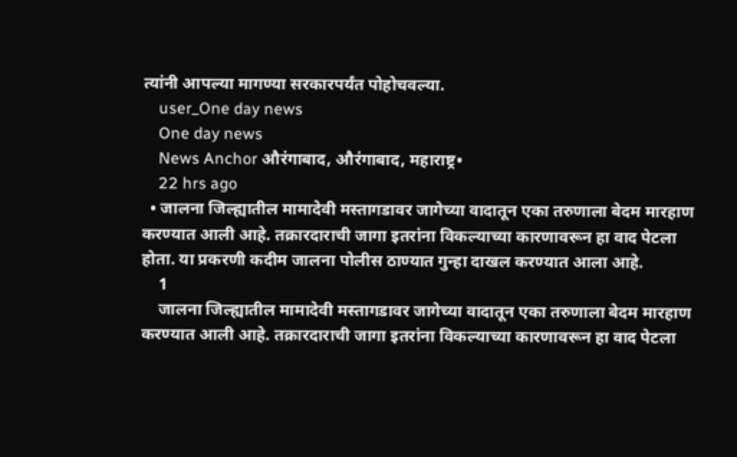त्यांनी आपल्या मागण्या सरकारपर्यंत पोहोचवल्या.
    user_One day news
    One day news
    News Anchor औरंगाबाद, औरंगाबाद, महाराष्ट्र•
    22 hrs ago
  • जालना जिल्ह्यातील मामादेवी मस्तागडावर जागेच्या वादातून एका तरुणाला बेदम मारहाण करण्यात आली आहे. तक्रारदाराची जागा इतरांना विकल्याच्या कारणावरून हा वाद पेटला होता. या प्रकरणी कदीम जालना पोलीस ठाण्यात गुन्हा दाखल करण्यात आला आहे.
    1
    जालना जिल्ह्यातील मामादेवी मस्तागडावर जागेच्या वादातून एका तरुणाला बेदम मारहाण करण्यात आली आहे. तक्रारदाराची जागा इतरांना विकल्याच्या कारणावरून हा वाद पेटला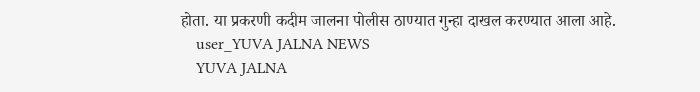होता. या प्रकरणी कदीम जालना पोलीस ठाण्यात गुन्हा दाखल करण्यात आला आहे.
    user_YUVA JALNA NEWS
    YUVA JALNA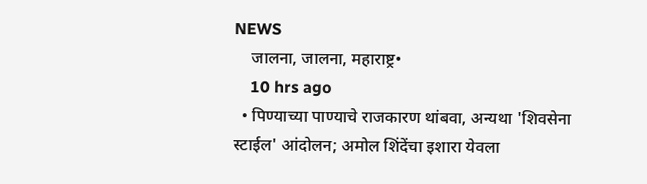NEWS
    जालना, जालना, महाराष्ट्र•
    10 hrs ago
  • पिण्याच्या पाण्याचे राजकारण थांबवा, अन्यथा 'शिवसेना स्टाईल' आंदोलन; अमोल शिंदेंचा इशारा येवला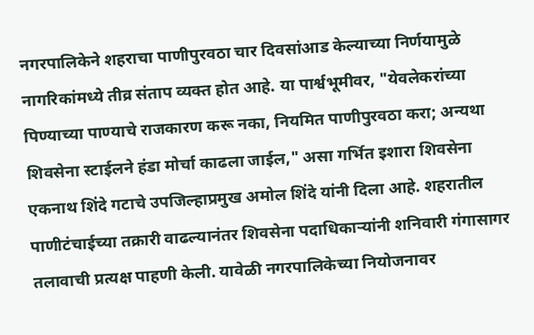नगरपालिकेने शहराचा पाणीपुरवठा चार दिवसांआड केल्याच्या निर्णयामुळे नागरिकांमध्ये तीव्र संताप व्यक्त होत आहे. या पार्श्वभूमीवर, "येवलेकरांच्या पिण्याच्या पाण्याचे राजकारण करू नका, नियमित पाणीपुरवठा करा; अन्यथा शिवसेना स्टाईलने हंडा मोर्चा काढला जाईल," असा गर्भित इशारा शिवसेना एकनाथ शिंदे गटाचे उपजिल्हाप्रमुख अमोल शिंदे यांनी दिला आहे. शहरातील पाणीटंचाईच्या तक्रारी वाढल्यानंतर शिवसेना पदाधिकाऱ्यांनी शनिवारी गंगासागर तलावाची प्रत्यक्ष पाहणी केली. यावेळी नगरपालिकेच्या नियोजनावर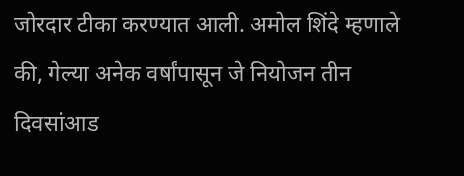जोरदार टीका करण्यात आली. अमोल शिंदे म्हणाले की, गेल्या अनेक वर्षांपासून जे नियोजन तीन दिवसांआड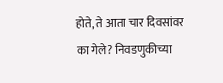होते, ते आता चार दिवसांवर का गेले? निवडणुकीच्या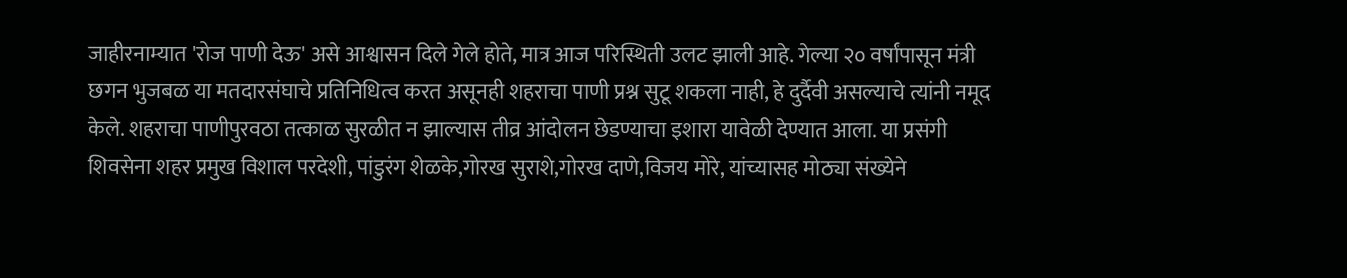जाहीरनाम्यात 'रोज पाणी देऊ' असे आश्वासन दिले गेले होते, मात्र आज परिस्थिती उलट झाली आहे. गेल्या २० वर्षांपासून मंत्री छगन भुजबळ या मतदारसंघाचे प्रतिनिधित्व करत असूनही शहराचा पाणी प्रश्न सुटू शकला नाही, हे दुर्दैवी असल्याचे त्यांनी नमूद केले. शहराचा पाणीपुरवठा तत्काळ सुरळीत न झाल्यास तीव्र आंदोलन छेडण्याचा इशारा यावेळी देण्यात आला. या प्रसंगी शिवसेना शहर प्रमुख विशाल परदेशी, पांडुरंग शेळके,गोरख सुराशे,गोरख दाणे,विजय मोरे, यांच्यासह मोठ्या संख्येने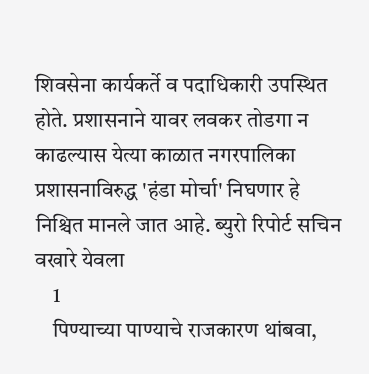शिवसेना कार्यकर्ते व पदाधिकारी उपस्थित होते. प्रशासनाने यावर लवकर तोडगा न काढल्यास येत्या काळात नगरपालिका प्रशासनाविरुद्ध 'हंडा मोर्चा' निघणार हे निश्चित मानले जात आहे. ब्युरो रिपोर्ट सचिन वखारे येवला
    1
    पिण्याच्या पाण्याचे राजकारण थांबवा,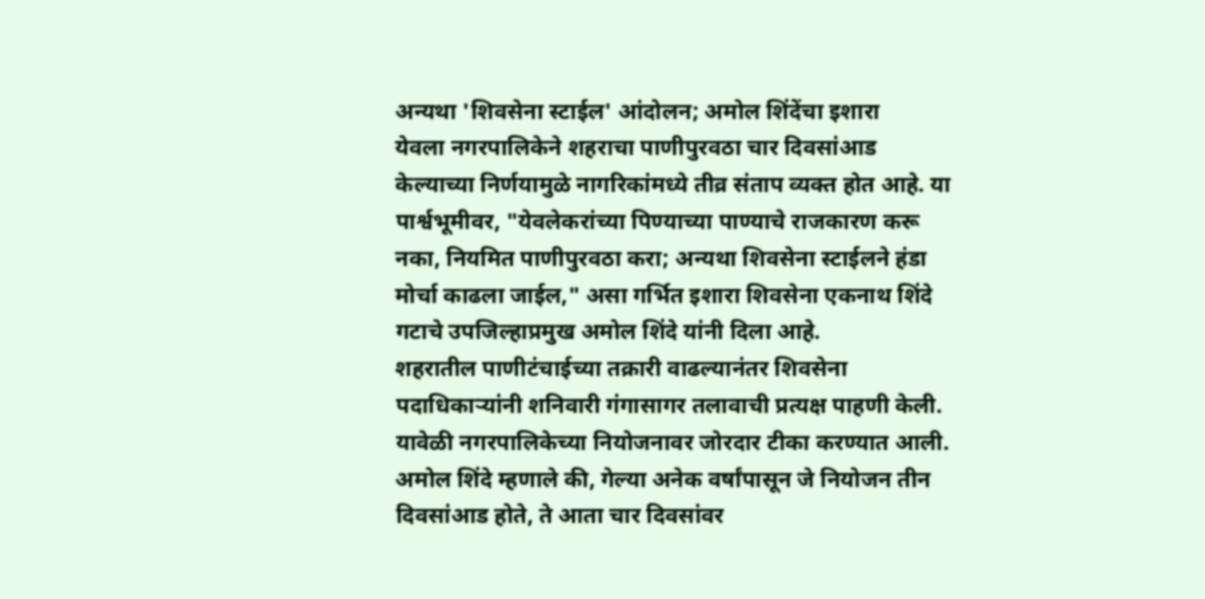अन्यथा 'शिवसेना स्टाईल' आंदोलन; अमोल शिंदेंचा इशारा
येवला नगरपालिकेने शहराचा पाणीपुरवठा चार दिवसांआड केल्याच्या निर्णयामुळे नागरिकांमध्ये तीव्र संताप व्यक्त होत आहे. या पार्श्वभूमीवर, "येवलेकरांच्या पिण्याच्या पाण्याचे राजकारण करू नका, नियमित पाणीपुरवठा करा; अन्यथा शिवसेना स्टाईलने हंडा मोर्चा काढला जाईल," असा गर्भित इशारा शिवसेना एकनाथ शिंदे गटाचे उपजिल्हाप्रमुख अमोल शिंदे यांनी दिला आहे.
शहरातील पाणीटंचाईच्या तक्रारी वाढल्यानंतर शिवसेना पदाधिकाऱ्यांनी शनिवारी गंगासागर तलावाची प्रत्यक्ष पाहणी केली. यावेळी नगरपालिकेच्या नियोजनावर जोरदार टीका करण्यात आली. अमोल शिंदे म्हणाले की, गेल्या अनेक वर्षांपासून जे नियोजन तीन दिवसांआड होते, ते आता चार दिवसांवर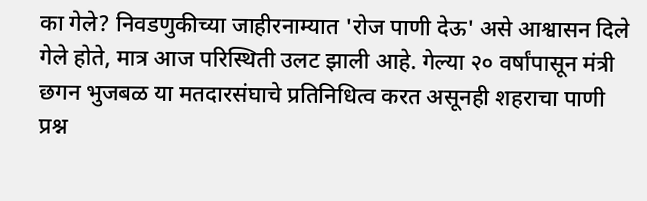का गेले? निवडणुकीच्या जाहीरनाम्यात 'रोज पाणी देऊ' असे आश्वासन दिले गेले होते, मात्र आज परिस्थिती उलट झाली आहे. गेल्या २० वर्षांपासून मंत्री छगन भुजबळ या मतदारसंघाचे प्रतिनिधित्व करत असूनही शहराचा पाणी प्रश्न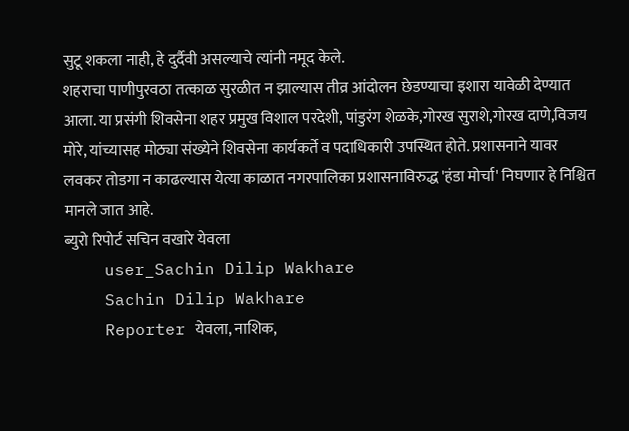सुटू शकला नाही, हे दुर्दैवी असल्याचे त्यांनी नमूद केले.
शहराचा पाणीपुरवठा तत्काळ सुरळीत न झाल्यास तीव्र आंदोलन छेडण्याचा इशारा यावेळी देण्यात आला. या प्रसंगी शिवसेना शहर प्रमुख विशाल परदेशी, पांडुरंग शेळके,गोरख सुराशे,गोरख दाणे,विजय मोरे, यांच्यासह मोठ्या संख्येने शिवसेना कार्यकर्ते व पदाधिकारी उपस्थित होते. प्रशासनाने यावर लवकर तोडगा न काढल्यास येत्या काळात नगरपालिका प्रशासनाविरुद्ध 'हंडा मोर्चा' निघणार हे निश्चित मानले जात आहे.
ब्युरो रिपोर्ट सचिन वखारे येवला
    user_Sachin Dilip Wakhare
    Sachin Dilip Wakhare
    Reporter येवला, नाशिक,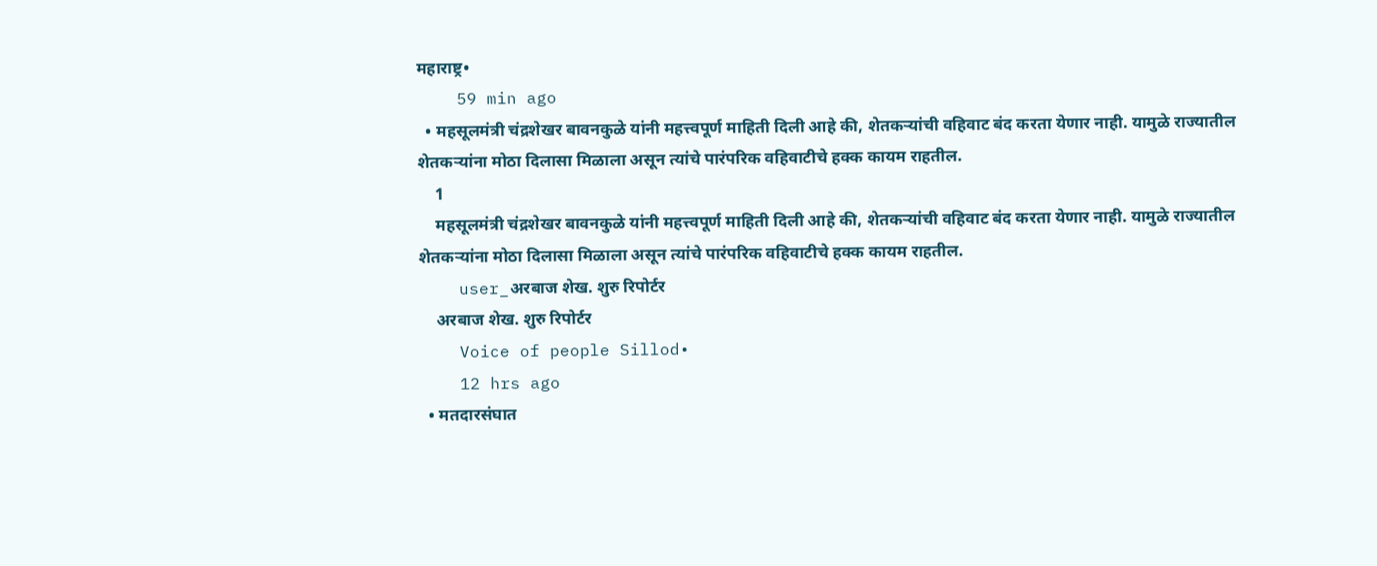महाराष्ट्र•
    59 min ago
  • महसूलमंत्री चंद्रशेखर बावनकुळे यांनी महत्त्वपूर्ण माहिती दिली आहे की, शेतकऱ्यांची वहिवाट बंद करता येणार नाही. यामुळे राज्यातील शेतकऱ्यांना मोठा दिलासा मिळाला असून त्यांचे पारंपरिक वहिवाटीचे हक्क कायम राहतील.
    1
    महसूलमंत्री चंद्रशेखर बावनकुळे यांनी महत्त्वपूर्ण माहिती दिली आहे की, शेतकऱ्यांची वहिवाट बंद करता येणार नाही. यामुळे राज्यातील शेतकऱ्यांना मोठा दिलासा मिळाला असून त्यांचे पारंपरिक वहिवाटीचे हक्क कायम राहतील.
    user_अरबाज शेख. शुरु रिपोर्टर
    अरबाज शेख. शुरु रिपोर्टर
    Voice of people Sillod•
    12 hrs ago
  • मतदारसंघात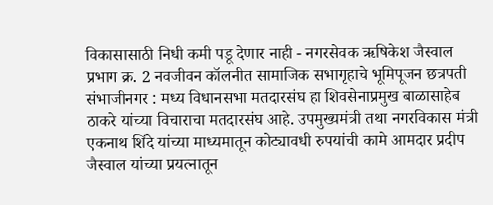विकासासाठी निधी कमी पडू देणार नाही - नगरसेवक ऋषिकेश जैस्वाल प्रभाग क्र. 2 नवजीवन कॉलनीत सामाजिक सभागृहाचे भूमिपूजन छत्रपती संभाजीनगर : मध्य विधानसभा मतदारसंघ हा शिवसेनाप्रमुख बाळासाहेब ठाकरे यांच्या विचाराचा मतदारसंघ आहे. उपमुख्यमंत्री तथा नगरविकास मंत्री एकनाथ शिंदे यांच्या माध्यमातून कोट्यावधी रुपयांची कामे आमदार प्रदीप जैस्वाल यांच्या प्रयत्नातून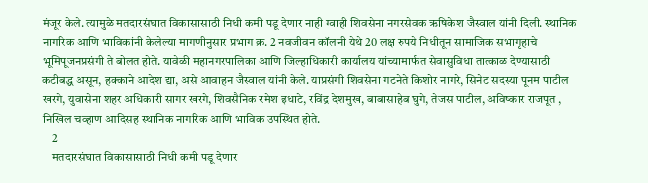मंजूर केले. त्यामुळे मतदारसंघात विकासासाठी निधी कमी पडू देणार नाही ग्वाही शिवसेना नगरसेवक ऋषिकेश जैस्वाल यांनी दिली. स्थानिक नागरिक आणि भाविकांनी केलेल्या मागणीनुसार प्रभाग क्र. 2 नवजीवन कॉलनी येथे 20 लक्ष रुपये निधीतून सामाजिक सभागृहाचे भूमिपूजनप्रसंगी ते बोलत होते. यावेळी महानगरपालिका आणि जिल्हाधिकारी कार्यालय यांच्यामार्फत सेवासुविधा तात्काळ देण्यासाठी कटीबद्ध असून, हक्काने आदेश द्या, असे आवाहन जैस्वाल यांनी केले. याप्रसंगी शिवसेना गटनेते किशोर नागरे, सिनेट सदस्या पूनम पाटील खरगे, युवासेना शहर अधिकारी सागर खरगे, शिवसैनिक रमेश इधाटे, रविंद्र देशमुख, बाबासाहेब घुगे, तेजस पाटील, अविष्कार राजपूत , निखिल चव्हाण आदिसह स्थानिक नागरिक आणि भाविक उपस्थित होते.
    2
    मतदारसंघात विकासासाठी निधी कमी पडू देणार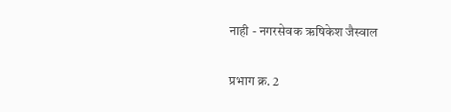नाही - नगरसेवक ऋषिकेश जैस्वाल

प्रभाग क्र. 2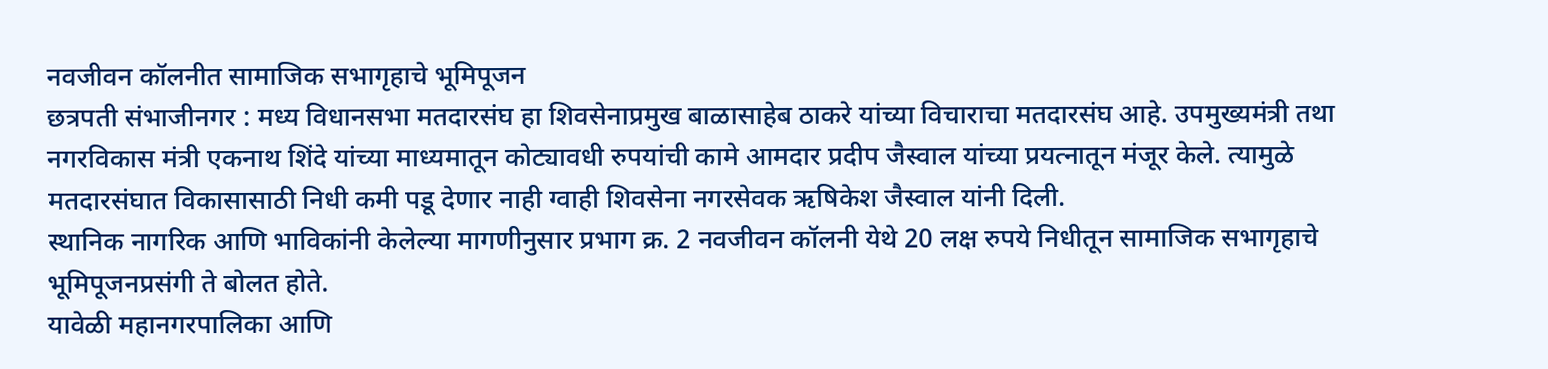नवजीवन कॉलनीत सामाजिक सभागृहाचे भूमिपूजन
छत्रपती संभाजीनगर : मध्य विधानसभा मतदारसंघ हा शिवसेनाप्रमुख बाळासाहेब ठाकरे यांच्या विचाराचा मतदारसंघ आहे. उपमुख्यमंत्री तथा नगरविकास मंत्री एकनाथ शिंदे यांच्या माध्यमातून कोट्यावधी रुपयांची कामे आमदार प्रदीप जैस्वाल यांच्या प्रयत्नातून मंजूर केले. त्यामुळे मतदारसंघात विकासासाठी निधी कमी पडू देणार नाही ग्वाही शिवसेना नगरसेवक ऋषिकेश जैस्वाल यांनी दिली.
स्थानिक नागरिक आणि भाविकांनी केलेल्या मागणीनुसार प्रभाग क्र. 2 नवजीवन कॉलनी येथे 20 लक्ष रुपये निधीतून सामाजिक सभागृहाचे भूमिपूजनप्रसंगी ते बोलत होते.
यावेळी महानगरपालिका आणि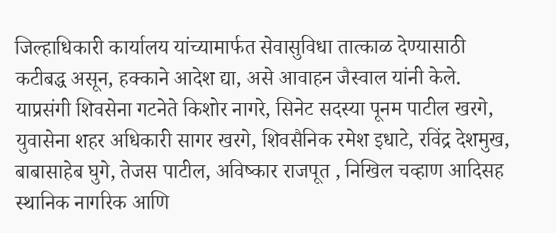जिल्हाधिकारी कार्यालय यांच्यामार्फत सेवासुविधा तात्काळ देण्यासाठी कटीबद्ध असून, हक्काने आदेश द्या, असे आवाहन जैस्वाल यांनी केले.
याप्रसंगी शिवसेना गटनेते किशोर नागरे, सिनेट सदस्या पूनम पाटील खरगे, युवासेना शहर अधिकारी सागर खरगे, शिवसैनिक रमेश इधाटे, रविंद्र देशमुख, बाबासाहेब घुगे, तेजस पाटील, अविष्कार राजपूत , निखिल चव्हाण आदिसह स्थानिक नागरिक आणि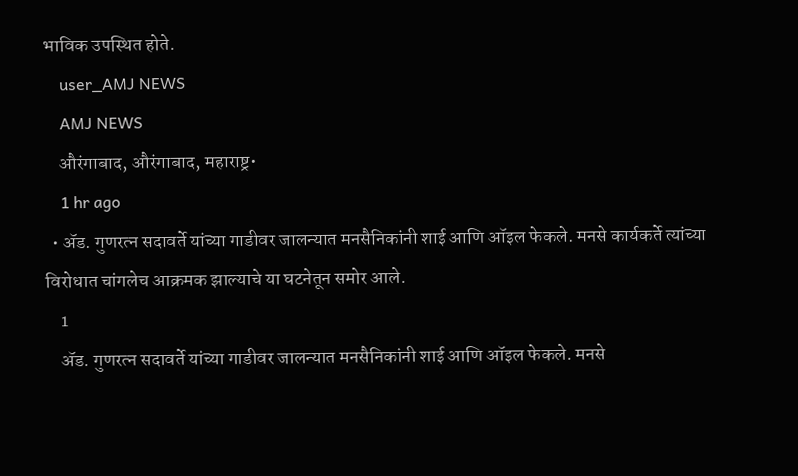भाविक उपस्थित होते.
    user_AMJ NEWS
    AMJ NEWS
    औरंगाबाद, औरंगाबाद, महाराष्ट्र•
    1 hr ago
  • ॲड. गुणरत्न सदावर्ते यांच्या गाडीवर जालन्यात मनसैनिकांनी शाई आणि ऑइल फेकले. मनसे कार्यकर्ते त्यांच्या विरोधात चांगलेच आक्रमक झाल्याचे या घटनेतून समोर आले.
    1
    ॲड. गुणरत्न सदावर्ते यांच्या गाडीवर जालन्यात मनसैनिकांनी शाई आणि ऑइल फेकले. मनसे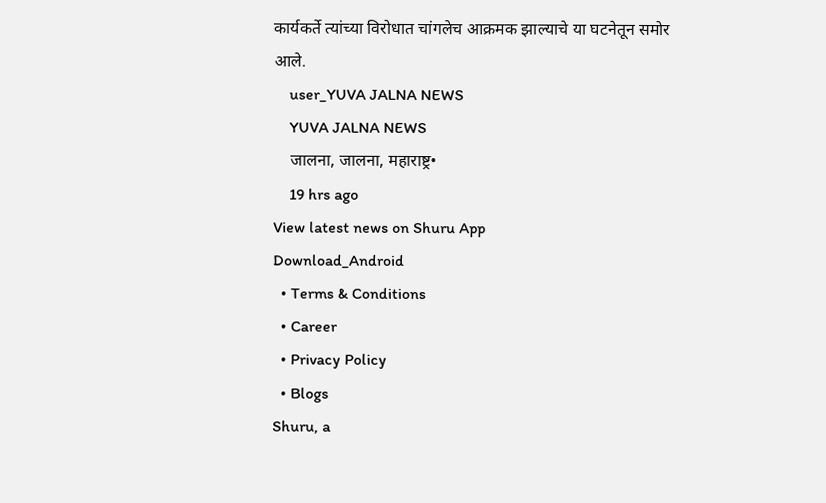कार्यकर्ते त्यांच्या विरोधात चांगलेच आक्रमक झाल्याचे या घटनेतून समोर आले.
    user_YUVA JALNA NEWS
    YUVA JALNA NEWS
    जालना, जालना, महाराष्ट्र•
    19 hrs ago
View latest news on Shuru App
Download_Android
  • Terms & Conditions
  • Career
  • Privacy Policy
  • Blogs
Shuru, a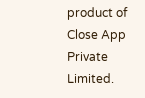product of Close App Private Limited.